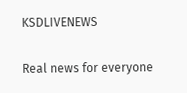KSDLIVENEWS

Real news for everyone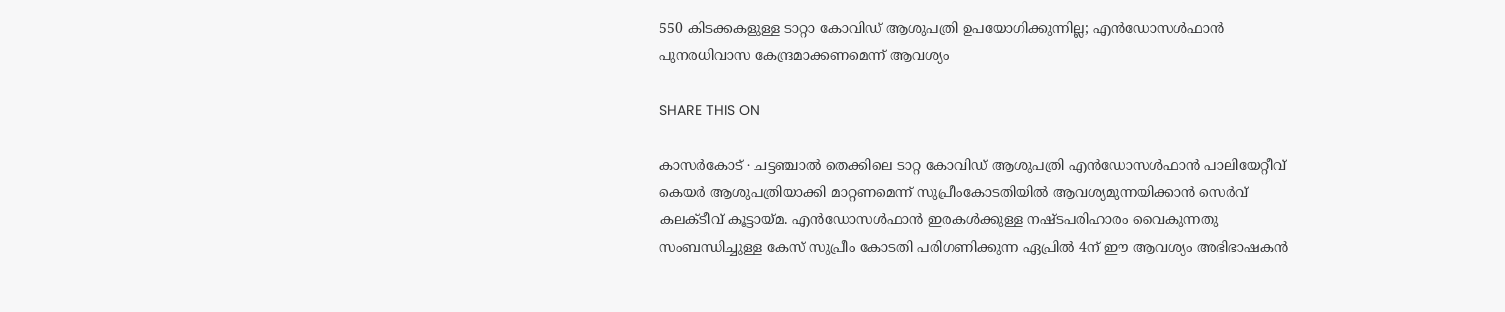550 കിടക്കകളുള്ള ടാറ്റാ കോവിഡ് ആശുപത്രി ഉപയോഗിക്കുന്നില്ല; എൻഡോസൾഫാൻ പുനരധിവാസ ‌കേന്ദ്രമാക്കണമെന്ന് ആവശ്യം

SHARE THIS ON

കാസർകോട് ∙ ചട്ടഞ്ചാൽ തെക്കിലെ ടാറ്റ കോവിഡ് ആശുപത്രി എൻഡോസൾഫാൻ പാലിയേറ്റീവ് കെയർ ആശുപത്രിയാക്കി മാറ്റണമെന്ന് സുപ്രീംകോടതിയിൽ ആവശ്യമുന്നയിക്കാൻ സെർവ് കലക്ടീവ് കൂട്ടായ്മ. എൻഡോസൾഫാൻ ഇരകൾക്കുള്ള നഷ്ടപരിഹാരം വൈകുന്നതു സംബന്ധിച്ചുള്ള കേസ് സുപ്രീം കോടതി പരിഗണിക്കുന്ന ഏപ്രിൽ 4ന് ഈ ആവശ്യം അഭിഭാഷകൻ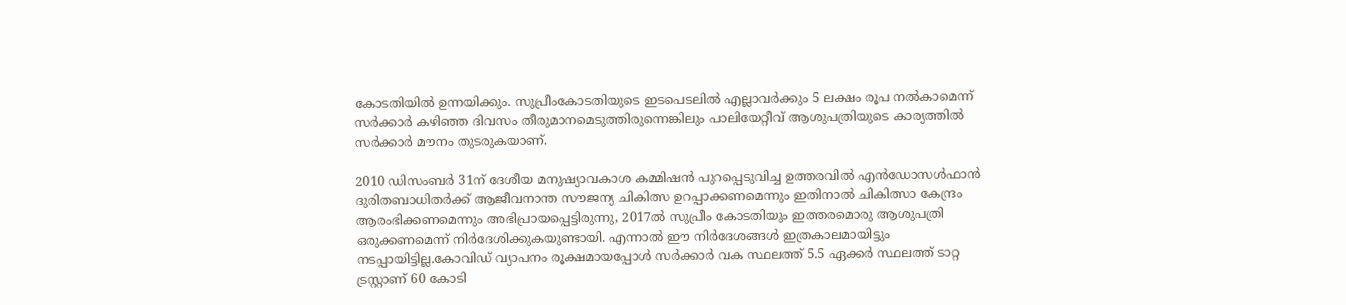കോടതിയിൽ ഉന്നയിക്കും. സുപ്രീംകോടതിയുടെ ഇടപെടലിൽ എല്ലാവർക്കും 5 ലക്ഷം രൂപ നൽകാമെന്ന് സർക്കാർ കഴിഞ്ഞ ദിവസം തീരുമാനമെടുത്തിരുന്നെങ്കിലും പാലിയേറ്റീവ് ആശുപത്രിയുടെ കാര്യത്തിൽ സർക്കാർ മൗനം തുടരുകയാണ്.

2010 ഡിസംബർ 31ന് ദേശീയ മനുഷ്യാവകാശ കമ്മിഷൻ പുറപ്പെടുവിച്ച ഉത്തരവിൽ എൻഡോസൾഫാൻ ദുരിതബാധിതർക്ക് ആജീവനാന്ത സൗജന്യ ചികിത്സ ഉറപ്പാക്കണമെന്നും ഇതിനാൽ ചികിത്സാ കേന്ദ്രം ആരംഭിക്കണമെന്നും അഭിപ്രായപ്പെട്ടിരുന്നു, 2017ൽ സുപ്രീം കോടതിയും ഇത്തരമൊരു ആശുപത്രി ഒരുക്കണമെന്ന് നിർദേശിക്കുകയുണ്ടായി. എന്നാൽ ഈ നിർദേശങ്ങൾ ഇത്രകാലമായിട്ടും നടപ്പായിട്ടില്ല.കോവിഡ് വ്യാപനം രൂക്ഷമായപ്പോൾ സർക്കാർ വക സ്ഥലത്ത് 5.5 ഏക്കർ സ്ഥലത്ത് ടാറ്റ ട്രസ്റ്റാണ് 60 കോടി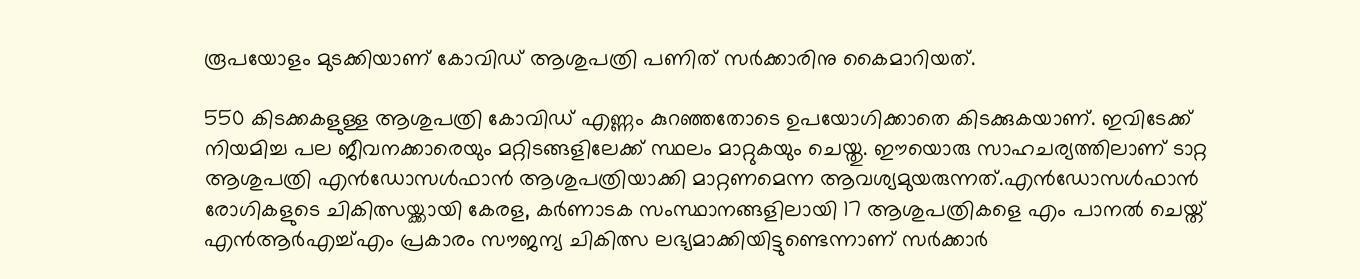രൂപയോളം മുടക്കിയാണ് കോവിഡ് ആശുപത്രി പണിത് സർക്കാരിനു കൈമാറിയത്.

550 കിടക്കകളുള്ള ആശുപത്രി കോവിഡ് എണ്ണം കുറഞ്ഞതോടെ ഉപയോഗിക്കാതെ കിടക്കുകയാണ്. ഇവിടേക്ക് നിയമിച്ച പല ജീവനക്കാരെയും മറ്റിടങ്ങളിലേക്ക് സ്ഥലം മാറ്റുകയും ചെയ്തു. ഈയൊരു സാഹചര്യത്തിലാണ് ടാറ്റ ആശുപത്രി എൻഡോസൾ‌ഫാൻ ആശുപത്രിയാക്കി മാറ്റണമെന്ന ആവശ്യമുയരുന്നത്.എൻഡോസൾഫാൻ രോഗികളുടെ ചികിത്സയ്ക്കായി കേരള, കർണാടക സംസ്ഥാനങ്ങളിലായി 17 ആശുപത്രികളെ എം പാനൽ ചെയ്ത് എൻആർഎച്ച്എം പ്രകാരം സൗജന്യ ചികിത്സ ലഭ്യമാക്കിയിട്ടുണ്ടെന്നാണ് സർക്കാർ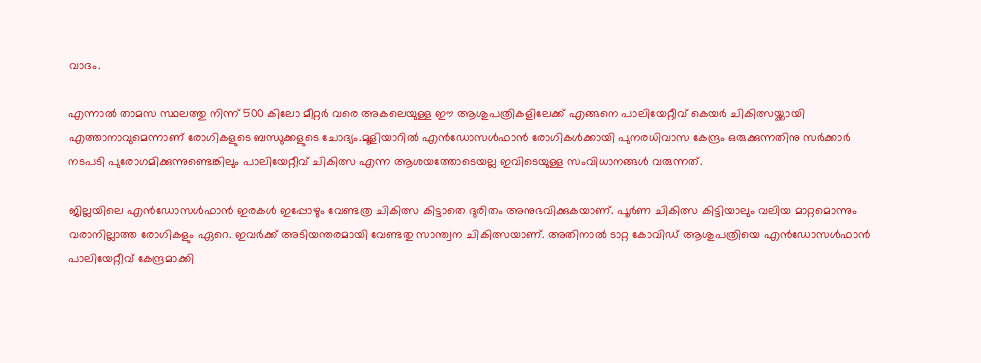വാദം.

എന്നാൽ താമസ സ്ഥലത്തു നിന്ന് 500 കിലോ മീറ്റർ വരെ അകലെയുള്ള ഈ ആശുപത്രികളിലേക്ക് എങ്ങനെ പാലിയേറ്റീവ് കെയർ ചികിത്സയ്ക്കായി എത്താനാവുമെന്നാണ് രോഗികളുടെ ബന്ധുക്കളുടെ ചോദ്യം.മൂളിയാറിൽ എൻഡോസൾഫാൻ രോഗികൾക്കായി പുനരധിവാസ കേന്ദ്രം ഒരുക്കുന്നതിനു സർക്കാർ നടപടി പുരോഗമിക്കുന്നുണ്ടെങ്കിലും പാലിയേറ്റീവ് ചികിത്സ എന്ന ആശയത്തോടെയല്ല ഇവിടെയുള്ള സംവിധാനങ്ങൾ വരുന്നത്.

ജില്ലയിലെ എൻഡോസൾ‌ഫാൻ ഇരകൾ ഇപ്പോഴും വേണ്ടത്ര ചികിത്സ കിട്ടാതെ ദുരിതം അനുഭവിക്കുകയാണ്. പൂർണ ചികിത്സ കിട്ടിയാലും വലിയ മാറ്റമൊന്നും വരാനില്ലാത്ത രോഗികളും ഏറെ. ഇവർക്ക് അടിയന്തരമായി വേണ്ടതു സാന്ത്വന ചികിത്സയാണ്. അതിനാൽ ടാറ്റ കോവിഡ് ആശുപത്രിയെ എൻ‌ഡോസൾ‌ഫാൻ പാലിയേറ്റീവ് കേന്ദ്രമാക്കി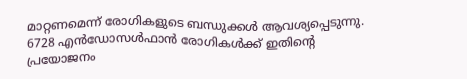മാറ്റണമെന്ന് രോഗികളുടെ ബന്ധുക്കൾ ആവശ്യപ്പെടുന്നു. 6728 എൻ‌ഡോസൾഫാൻ രോഗികൾക്ക് ഇതിന്റെ പ്രയോജനം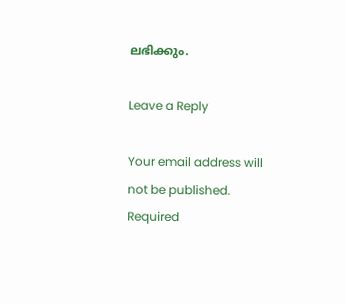ലഭിക്കും.

Leave a Reply

Your email address will not be published. Required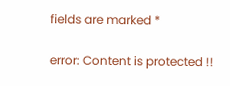fields are marked *

error: Content is protected !!